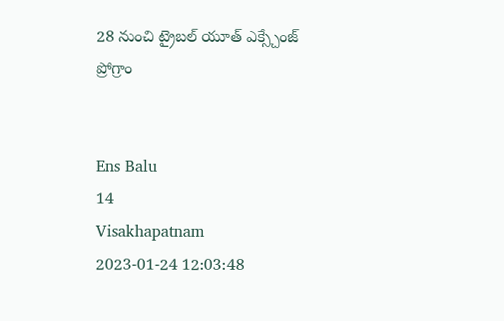28 నుంచి ట్రైబల్ యూత్ ఎక్స్చేంజ్ ప్రోగ్రాం


Ens Balu
14
Visakhapatnam
2023-01-24 12:03:48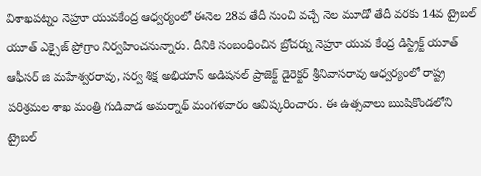విశాఖపట్నం నెహ్రూ యువకేంద్ర ఆధ్వర్యంలో ఈనెల 28వ తేదీ నుంచి వచ్చే నెల మూడో తేదీ వరకు 14వ ట్రైబల్ యూత్ ఎక్సైజ్ ప్రోగ్రాం నిర్వహించనున్నారు. దీనికి సంబంధించిన బ్రోచర్ను నెహ్రూ యువ కేంద్ర డిస్ట్రిక్ట్ యూత్ ఆఫీసర్ జి మహేశ్వరరావు, సర్వ శిక్ష అభియాన్ అడిషనల్ ప్రాజెక్ట్ డైరెక్టర్ శ్రీనివాసరావు ఆధ్వర్యంలో రాష్ట్ర పరిశ్రమల శాఖ మంత్రి గుడివాడ అమర్నాథ్ మంగళవారం ఆవిష్కరించారు. ఈ ఉత్సవాలు ఋషికొండలోని ట్రైబల్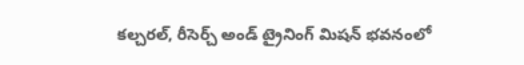కల్చరల్, రీసెర్చ్ అండ్ ట్రైనింగ్ మిషన్ భవనంలో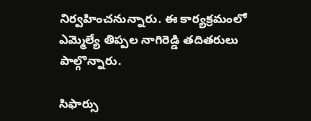నిర్వహించనున్నారు. ఈ కార్యక్రమంలో ఎమ్మెల్యే తిప్పల నాగిరెడ్డి తదితరులు పాల్గొన్నారు.

సిఫార్సు